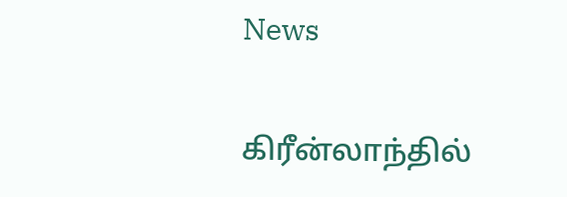News

கிரீன்லாந்தில்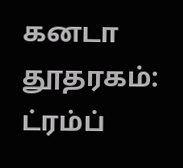கனடா தூதரகம்: ட்ரம்ப்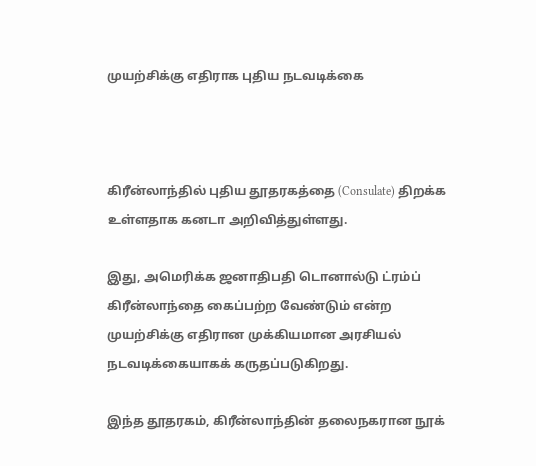முயற்சிக்கு எதிராக புதிய நடவடிக்கை



கிரீன்லாந்தில் புதிய தூதரகத்தை (Consulate) திறக்க உள்ளதாக கனடா அறிவித்துள்ளது.

இது, அமெரிக்க ஜனாதிபதி டொனால்டு ட்ரம்ப் கிரீன்லாந்தை கைப்பற்ற வேண்டும் என்ற முயற்சிக்கு எதிரான முக்கியமான அரசியல் நடவடிக்கையாகக் கருதப்படுகிறது.

இந்த தூதரகம், கிரீன்லாந்தின் தலைநகரான நூக்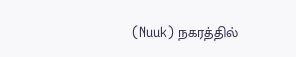(Nuuk) நகரத்தில்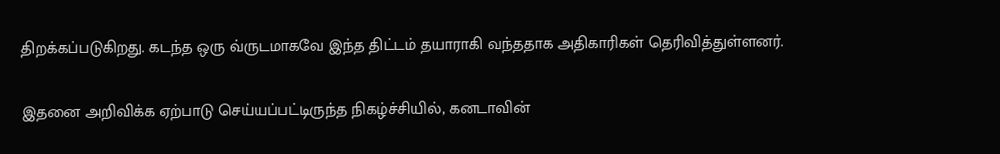திறக்கப்படுகிறது. கடந்த ஒரு வ்ருடமாகவே இந்த திட்டம் தயாராகி வந்ததாக அதிகாரிகள் தெரிவித்துள்ளனர்.

இதனை அறிவிக்க ஏற்பாடு செய்யப்பட்டிருந்த நிகழ்ச்சியில், கனடாவின்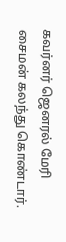கவர்னர் ஜெனரல் மேரி சைமன் கலந்து கொண்டார்.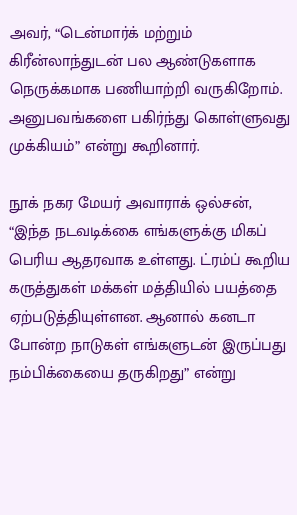அவர், “டென்மார்க் மற்றும் கிரீன்லாந்துடன் பல ஆண்டுகளாக நெருக்கமாக பணியாற்றி வருகிறோம். அனுபவங்களை பகிர்ந்து கொள்ளுவது முக்கியம்” என்று கூறினார்.

நூக் நகர மேயர் அவாராக் ஒல்சன், “இந்த நடவடிக்கை எங்களுக்கு மிகப் பெரிய ஆதரவாக உள்ளது. ட்ரம்ப் கூறிய கருத்துகள் மக்கள் மத்தியில் பயத்தை ஏற்படுத்தியுள்ளன. ஆனால் கனடா போன்ற நாடுகள் எங்களுடன் இருப்பது நம்பிக்கையை தருகிறது” என்று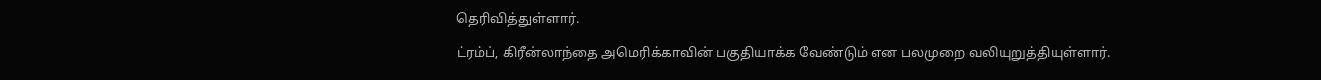தெரிவித்துள்ளார்.

ட்ரம்ப், கிரீன்லாந்தை அமெரிக்காவின் பகுதியாக்க வேண்டும் என பலமுறை வலியுறுத்தியுள்ளார்.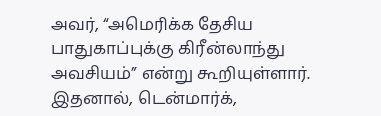அவர், “அமெரிக்க தேசிய பாதுகாப்புக்கு கிரீன்லாந்து அவசியம்” என்று கூறியுள்ளார். இதனால், டென்மார்க்,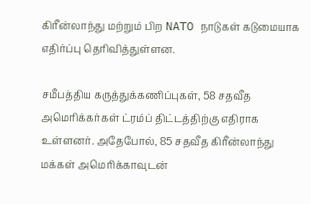கிரீன்லாந்து மற்றும் பிற NATO நாடுகள் கடுமையாக எதிர்ப்பு தெரிவித்துள்ளன.

சமீபத்திய கருத்துக்கணிப்புகள், 58 சதவீத அமெரிக்கர்கள் ட்ரம்ப் திட்டத்திற்கு எதிராக உள்ளனர். அதேபோல், 85 சதவீத கிரீன்லாந்து மக்கள் அமெரிக்காவுடன்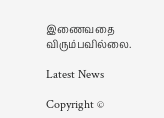இணைவதை விரும்பவில்லை.

Latest News

Copyright ©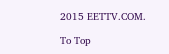2015 EETTV.COM.

To Top